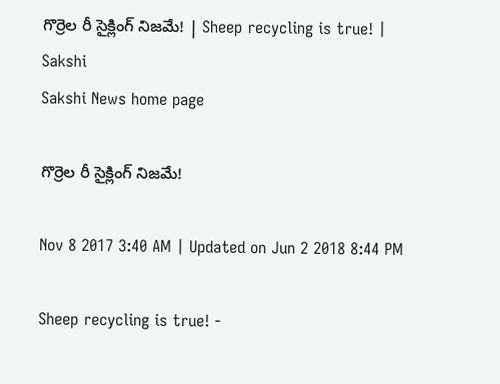గొర్రెల రీ సైక్లింగ్‌ నిజమే! | Sheep recycling is true! | Sakshi
Sakshi News home page

గొర్రెల రీ సైక్లింగ్‌ నిజమే!

Nov 8 2017 3:40 AM | Updated on Jun 2 2018 8:44 PM

Sheep recycling is true! -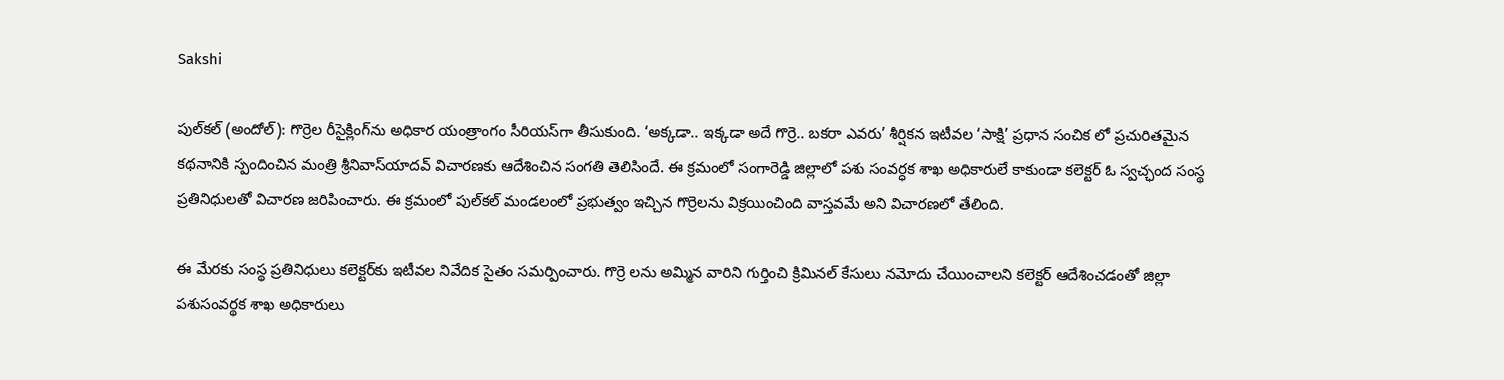Sakshi

పుల్‌కల్‌ (అందోల్‌): గొర్రెల రీసైక్లింగ్‌ను అధికార యంత్రాంగం సీరియస్‌గా తీసుకుంది. ‘అక్కడా.. ఇక్కడా అదే గొర్రె.. బకరా ఎవరు’ శీర్షికన ఇటీవల ‘సాక్షి’ ప్రధాన సంచిక లో ప్రచురితమైన కథనానికి స్పందించిన మంత్రి శ్రీనివాస్‌యాదవ్‌ విచారణకు ఆదేశించిన సంగతి తెలిసిందే. ఈ క్రమంలో సంగారెడ్డి జిల్లాలో పశు సంవర్ధక శాఖ అధికారులే కాకుండా కలెక్టర్‌ ఓ స్వచ్ఛంద సంస్థ ప్రతినిధులతో విచారణ జరిపించారు. ఈ క్రమంలో పుల్‌కల్‌ మండలంలో ప్రభుత్వం ఇచ్చిన గొర్రెలను విక్రయించింది వాస్తవమే అని విచారణలో తేలింది.

ఈ మేరకు సంస్థ ప్రతినిధులు కలెక్టర్‌కు ఇటీవల నివేదిక సైతం సమర్పించారు. గొర్రె లను అమ్మిన వారిని గుర్తించి క్రిమినల్‌ కేసులు నమోదు చేయించాలని కలెక్టర్‌ ఆదేశించడంతో జిల్లా పశుసంవర్థక శాఖ అధికారులు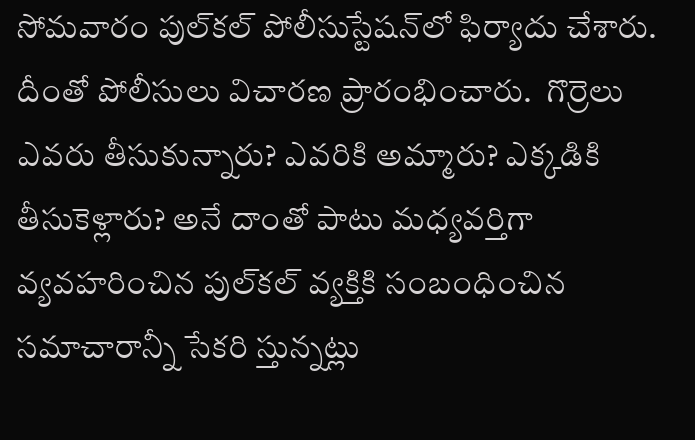సోమవారం పుల్‌కల్‌ పోలీసుస్టేషన్‌లో ఫిర్యాదు చేశారు. దీంతో పోలీసులు విచారణ ప్రారంభించారు.  గొర్రెలు ఎవరు తీసుకున్నారు? ఎవరికి అమ్మారు? ఎక్కడికి తీసుకెళ్లారు? అనే దాంతో పాటు మధ్యవర్తిగా వ్యవహరించిన పుల్‌కల్‌ వ్యక్తికి సంబంధించిన సమాచారాన్నీ సేకరి స్తున్నట్లు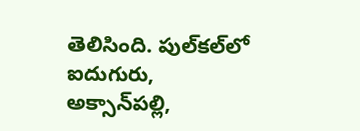తెలిసింది. పుల్‌కల్‌లో ఐదుగురు, అక్సాన్‌పల్లి,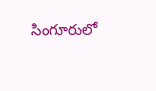సింగూరులో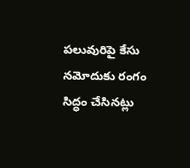పలువురిపై కేసు నమోదుకు రంగం సిద్ధం చేసినట్లు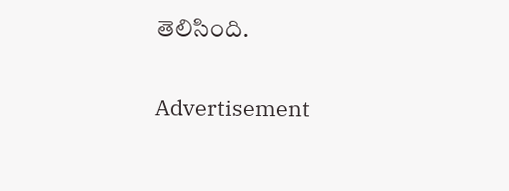తెలిసింది.

Advertisement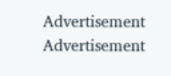Advertisement
Advertisement